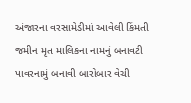અંજારના વરસામેડીમાં આવેલી કિંમતી જમીન મૃત માલિકના નામનું બનાવટી પાવરનામું બનાવી બારોબાર વેચી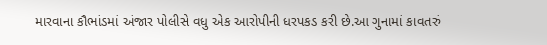મારવાના કૌભાંડમાં અંજાર પોલીસે વધુ એક આરોપીની ધરપકડ કરી છે.આ ગુનામાં કાવતરું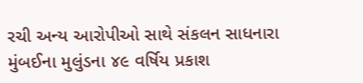રચી અન્ય આરોપીઓ સાથે સંકલન સાધનારા મુંબઈના મુલુંડના ૪૯ વર્ષિય પ્રકાશ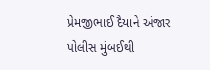પ્રેમજીભાઈ દૈયાને અંજાર પોલીસ મુંબઈથી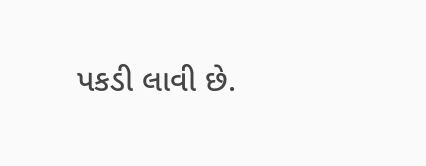પકડી લાવી છે.